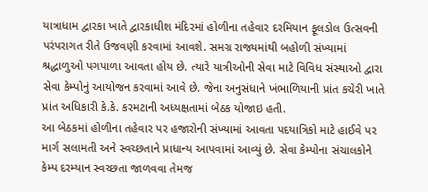યાત્રાધામ દ્વારકા ખાતે દ્વારકાધીશ મંદિરમાં હોળીના તહેવાર દરમિયાન ફૂલડોલ ઉત્સવની પરંપરાગત રીતે ઉજવણી કરવામાં આવશે. સમગ્ર રાજ્યમાંથી બહોળી સંખ્યામાં શ્રદ્ધાળુઓ પગપાળા આવતા હોય છે. ત્યારે યાત્રીઓની સેવા માટે વિવિધ સંસ્થાઓ દ્વારા સેવા કેમ્પોનું આયોજન કરવામાં આવે છે. જેના અનુસંધાને ખંભાળિયાની પ્રાંત કચેરી ખાતે પ્રાંત અધિકારી કે.કે. કરમટાની અધ્યક્ષતામાં બેઠક યોજાઇ હતી.
આ બેઠકમાં હોળીના તહેવાર પર હજારોની સંખ્યામાં આવતા પદયાત્રિકો માટે હાઈવે પર માર્ગ સલામતી અને સ્વચ્છતાને પ્રાધાન્ય આપવામાં આવ્યું છે. સેવા કેમ્પોના સંચાલકોને કેમ્પ દરમ્યાન સ્વચ્છતા જાળવવા તેમજ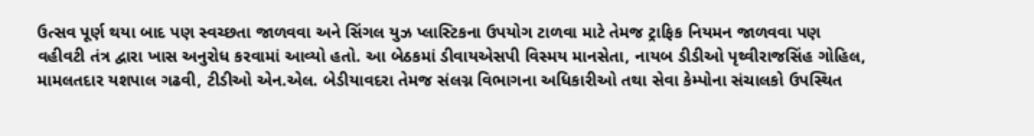ઉત્સવ પૂર્ણ થયા બાદ પણ સ્વચ્છતા જાળવવા અને સિંગલ યુઝ પ્લાસ્ટિકના ઉપયોગ ટાળવા માટે તેમજ ટ્રાફિક નિયમન જાળવવા પણ વહીવટી તંત્ર દ્વારા ખાસ અનુરોધ કરવામાં આવ્યો હતો. આ બેઠકમાં ડીવાયએસપી વિસ્મય માનસેતા, નાયબ ડીડીઓ પૃથ્વીરાજસિંહ ગોહિલ, મામલતદાર યશપાલ ગઢવી, ટીડીઓ એન.એલ. બેડીયાવદરા તેમજ સંલગ્ન વિભાગના અધિકારીઓ તથા સેવા કેમ્પોના સંચાલકો ઉપસ્થિત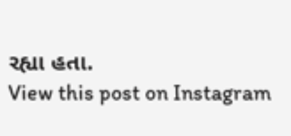રહ્યા હતા.
View this post on Instagram